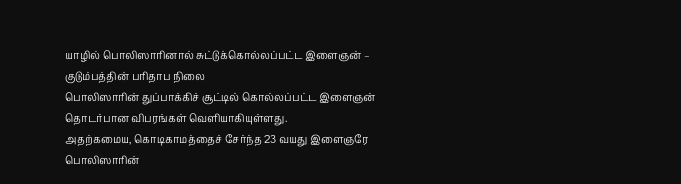யாழில் பொலிஸாரினால் சுட்டுக்கொல்லப்பட்ட இளைஞன் – குடும்பத்தின் பரிதாப நிலை
பொலிஸாரின் துப்பாக்கிச் சூட்டில் கொல்லப்பட்ட இளைஞன் தொடர்பான விபரங்கள் வெளியாகியுள்ளது.
அதற்கமைய, கொடிகாமத்தைச் சேர்ந்த 23 வயது இளைஞரே பொலிஸாரின்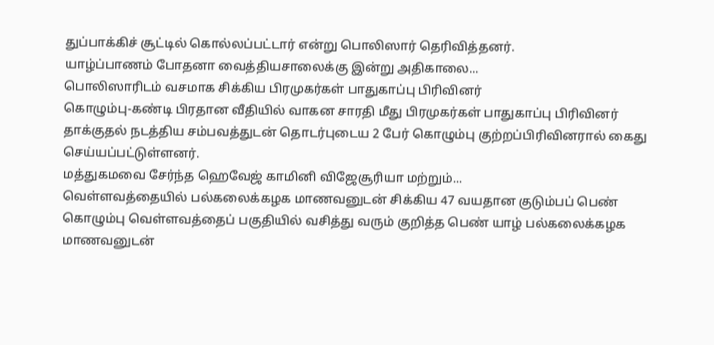துப்பாக்கிச் சூட்டில் கொல்லப்பட்டார் என்று பொலிஸார் தெரிவித்தனர்.
யாழ்ப்பாணம் போதனா வைத்தியசாலைக்கு இன்று அதிகாலை...
பொலிஸாரிடம் வசமாக சிக்கிய பிரமுகர்கள் பாதுகாப்பு பிரிவினர்
கொழும்பு-கண்டி பிரதான வீதியில் வாகன சாரதி மீது பிரமுகர்கள் பாதுகாப்பு பிரிவினர் தாக்குதல் நடத்திய சம்பவத்துடன் தொடர்புடைய 2 பேர் கொழும்பு குற்றப்பிரிவினரால் கைது செய்யப்பட்டுள்ளனர்.
மத்துகமவை சேர்ந்த ஹெவேஜ் காமினி விஜேசூரியா மற்றும்...
வெள்ளவத்தையில் பல்கலைக்கழக மாணவனுடன் சிக்கிய 47 வயதான குடும்பப் பெண்
கொழும்பு வெள்ளவத்தைப் பகுதியில் வசித்து வரும் குறித்த பெண் யாழ் பல்கலைக்கழக மாணவனுடன்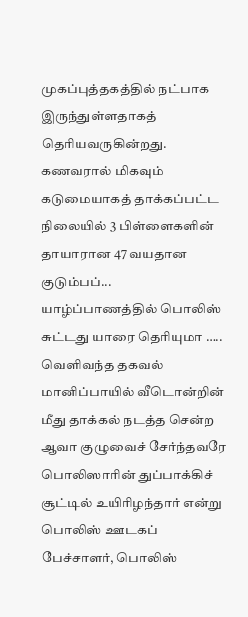முகப்புத்தகத்தில் நட்பாக இருந்துள்ளதாகத் தெரியவருகின்றது.
கணவரால் மிகவும் கடுமையாகத் தாக்கப்பட்ட நிலையில் 3 பிள்ளைகளின் தாயாரான 47 வயதான குடும்பப்...
யாழ்ப்பாணத்தில் பொலிஸ் சுட்டது யாரை தெரியுமா ….. வெளிவந்த தகவல்
மானிப்பாயில் வீடொன்றின் மீது தாக்கல் நடத்த சென்ற ஆவா குழுவைச் சேர்ந்தவரே பொலிஸாரின் துப்பாக்கிச் சூட்டில் உயிரிழந்தார் என்று பொலிஸ் ஊடகப் பேச்சாளர், பொலிஸ்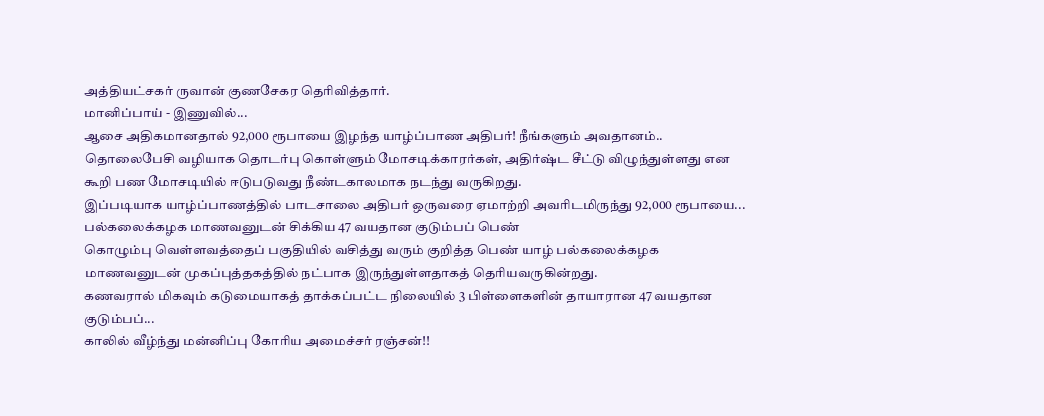அத்தியட்சகர் ருவான் குணசேகர தெரிவித்தார்.
மானிப்பாய் - இணுவில்...
ஆசை அதிகமானதால் 92,000 ரூபாயை இழந்த யாழ்ப்பாண அதிபர்! நீங்களும் அவதானம்..
தொலைபேசி வழியாக தொடர்பு கொள்ளும் மோசடிக்காரர்கள், அதிர்ஷ்ட சீட்டு விழுந்துள்ளது என கூறி பண மோசடியில் ஈடுபடுவது நீண்டகாலமாக நடந்து வருகிறது.
இப்படியாக யாழ்ப்பாணத்தில் பாடசாலை அதிபர் ஒருவரை ஏமாற்றி அவரிடமிருந்து 92,000 ரூபாயை...
பல்கலைக்கழக மாணவனுடன் சிக்கிய 47 வயதான குடும்பப் பெண்
கொழும்பு வெள்ளவத்தைப் பகுதியில் வசித்து வரும் குறித்த பெண் யாழ் பல்கலைக்கழக மாணவனுடன் முகப்புத்தகத்தில் நட்பாக இருந்துள்ளதாகத் தெரியவருகின்றது.
கணவரால் மிகவும் கடுமையாகத் தாக்கப்பட்ட நிலையில் 3 பிள்ளைகளின் தாயாரான 47 வயதான குடும்பப்...
காலில் வீழ்ந்து மன்னிப்பு கோரிய அமைச்சர் ரஞ்சன்!!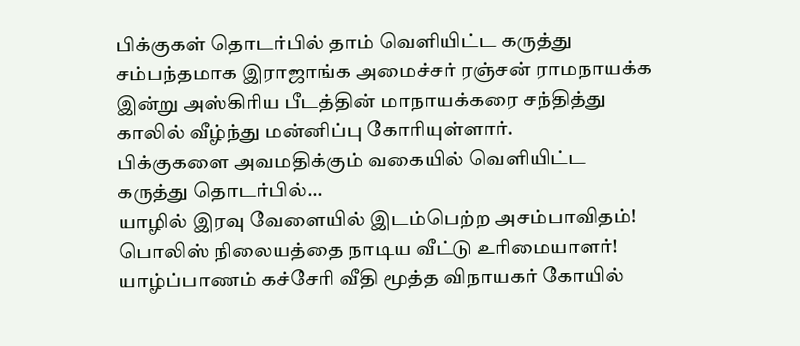பிக்குகள் தொடர்பில் தாம் வெளியிட்ட கருத்து சம்பந்தமாக இராஜாங்க அமைச்சர் ரஞ்சன் ராமநாயக்க இன்று அஸ்கிரிய பீடத்தின் மாநாயக்கரை சந்தித்து காலில் வீழ்ந்து மன்னிப்பு கோரியுள்ளார்.
பிக்குகளை அவமதிக்கும் வகையில் வெளியிட்ட கருத்து தொடர்பில்...
யாழில் இரவு வேளையில் இடம்பெற்ற அசம்பாவிதம்! பொலிஸ் நிலையத்தை நாடிய வீட்டு உரிமையாளர்!
யாழ்ப்பாணம் கச்சேரி வீதி மூத்த விநாயகர் கோயில்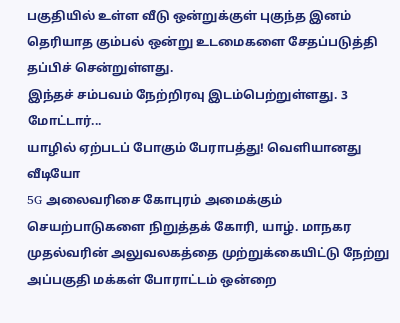பகுதியில் உள்ள வீடு ஒன்றுக்குள் புகுந்த இனம் தெரியாத கும்பல் ஒன்று உடமைகளை சேதப்படுத்தி தப்பிச் சென்றுள்ளது.
இந்தச் சம்பவம் நேற்றிரவு இடம்பெற்றுள்ளது. 3 மோட்டார்...
யாழில் ஏற்படப் போகும் பேராபத்து! வெளியானது வீடியோ
5G அலைவரிசை கோபுரம் அமைக்கும் செயற்பாடுகளை நிறுத்தக் கோரி, யாழ். மாநகர முதல்வரின் அலுவலகத்தை முற்றுக்கையிட்டு நேற்று அப்பகுதி மக்கள் போராட்டம் ஒன்றை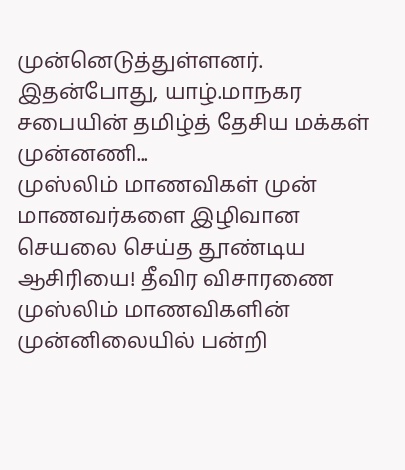முன்னெடுத்துள்ளனர்.
இதன்போது, யாழ்.மாநகர சபையின் தமிழ்த் தேசிய மக்கள் முன்னணி...
முஸ்லிம் மாணவிகள் முன் மாணவர்களை இழிவான செயலை செய்த தூண்டிய ஆசிரியை! தீவிர விசாரணை
முஸ்லிம் மாணவிகளின் முன்னிலையில் பன்றி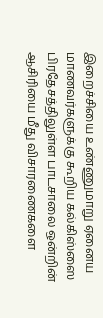இறைச்சியை உண்ணுமாறு ஏனைய மாணவர்களுக்கு கூறிய கல்கிஸ்ஸை பிரதேசத்திலுள்ள பாடசாலை ஒன்றின் ஆசிரியை மீது விசாரணைகளை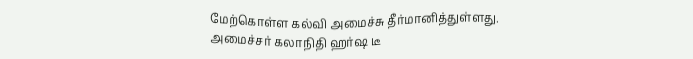மேற்கொள்ள கல்வி அமைச்சு தீர்மானித்துள்ளது.
அமைச்சர் கலாநிதி ஹர்ஷ டீ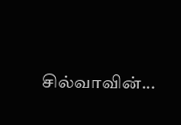சில்வாவின்...